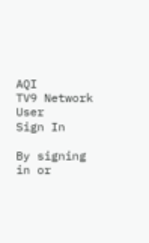AQI
TV9 Network
User
Sign In

By signing in or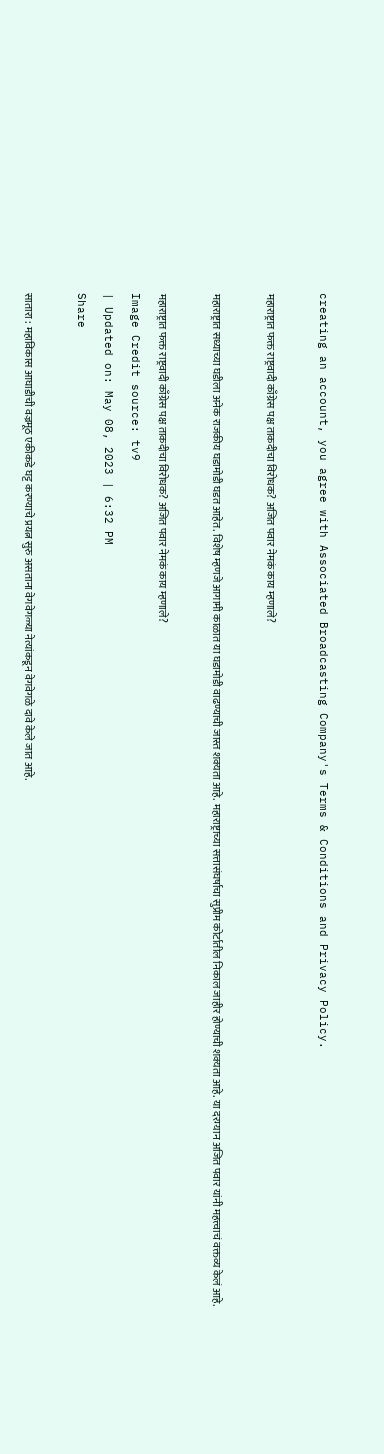creating an account, you agree with Associated Broadcasting Company's Terms & Conditions and Privacy Policy.

महाराष्ट्रात फक्त राष्ट्रवादी काँग्रेस पक्ष ताकदीचा विरोधक? अजित पवार नेमकं काय म्हणाले?

महाराष्ट्रात सध्याच्या घडीला अनेक राजकीय घडामोडी घडत आहेत. विशेष म्हणजे आगामी काळात या घडामोडी वाढण्याची जास्त शक्यता आहे. महाराष्ट्राच्या सत्तासंघर्षाचा सुप्रीम कोर्टातील निकाल जाहीर होण्याची शक्यता आहे. या दरम्यान अजित पवार यांनी महत्त्वाचं वक्तव्य केलं आहे.

महाराष्ट्रात फक्त राष्ट्रवादी काँग्रेस पक्ष ताकदीचा विरोधक? अजित पवार नेमकं काय म्हणाले?
Image Credit source: tv9
| Updated on: May 08, 2023 | 6:32 PM
Share

सातारा : महाविकास आघाडीची वज्रमूठ एकीकडे घट्ट करण्याचे प्रयत्न सुरु असताना वेगवेगळ्या नेत्यांकडून वेगवेगळे दावे केले जात आहे.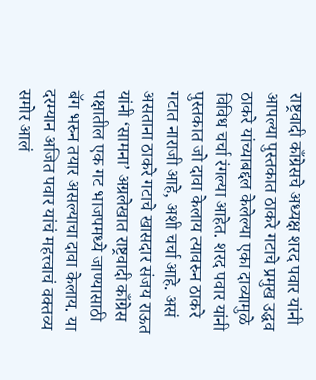राष्ट्रवादी काँग्रेसचे अध्यक्ष शरद पवार यांनी आपल्या पुस्तकात ठाकरे गटाचे प्रमुख उद्धव ठाकरे यांच्याबद्दल केलेल्या एका दाव्यामुळे विविध चर्चा रंगल्या आहेत. शरद पवार यांनी पुस्तकात जो दावा केलाय त्यावरुन ठाकरे गटात नाराजी आहे, अशी चर्चा आहे. असं असताना ठाकरे गटाचे खासदार संजय राऊत यांनी ‘सामना’ अग्रलेखात राष्ट्रवादी काँग्रेस पक्षातील एक गट भाजपमध्ये जाण्यासाठी बॅग भरुन तयार असल्याचा दावा केलाय. या दरम्यान अजित पवार यांचं महत्त्वाचं वक्तव्य समोर आलं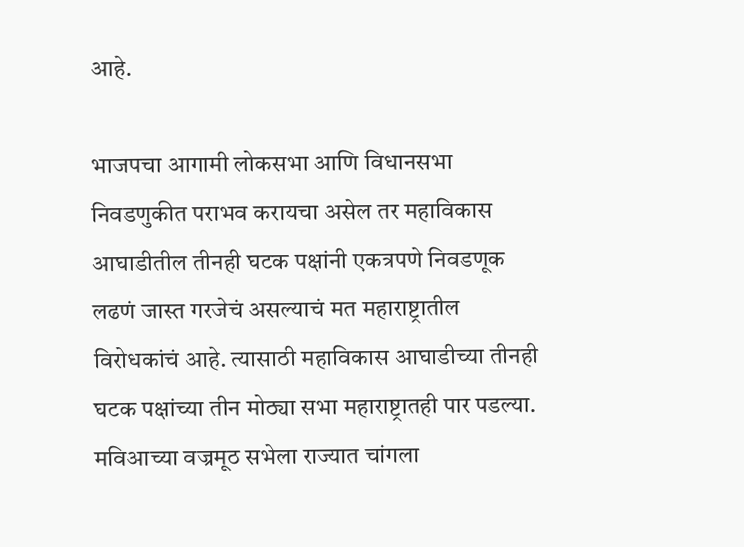आहे.

भाजपचा आगामी लोकसभा आणि विधानसभा निवडणुकीत पराभव करायचा असेल तर महाविकास आघाडीतील तीनही घटक पक्षांनी एकत्रपणे निवडणूक लढणं जास्त गरजेचं असल्याचं मत महाराष्ट्रातील विरोधकांचं आहे. त्यासाठी महाविकास आघाडीच्या तीनही घटक पक्षांच्या तीन मोठ्या सभा महाराष्ट्रातही पार पडल्या. मविआच्या वज्रमूठ सभेला राज्यात चांगला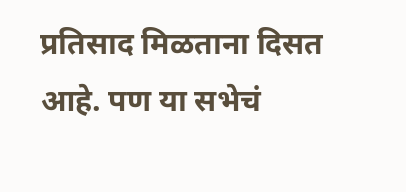प्रतिसाद मिळताना दिसत आहे. पण या सभेचं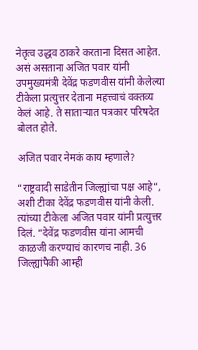नेतृत्व उद्धव ठाकरे करताना दिसत आहेत. असं असताना अजित पवार यांनी उपमुख्यमंत्री देवेंद्र फडणवीस यांनी केलेल्या टीकेला प्रत्युत्तर देताना महत्त्वाचं वक्तव्य केलं आहे. ते साताऱ्यात पत्रकार परिषदेत बोलत होते.

अजित पवार नेमकं काय म्हणाले?

“राष्ट्रवादी साडेतीन जिल्ह्यांचा पक्ष आहे”, अशी टीका देवेंद्र फडणवीस यांनी केली. त्यांच्या टीकेला अजित पवार यांनी प्रत्युत्तर दिलं. “देवेंद्र फडणवीस यांना आमची काळजी करण्याचं कारणच नाही. 36 जिल्ह्यांपैकी आम्ही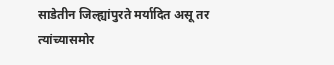साडेतीन जिल्ह्यांपुरते मर्यादित असू तर त्यांच्यासमोर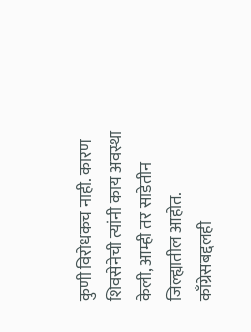कुणी विरोधकच नाही. कारण शिवसेनेची त्यांनी काय अवस्था केली, आम्ही तर साडेतीन जिल्ह्यातील आहोत. काँग्रेसबद्दलही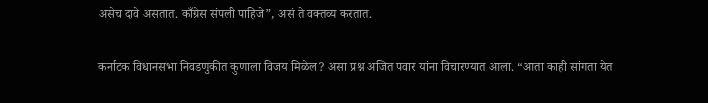असेच दावे असतात. काँग्रेस संपली पाहिजे”, असं ते वक्तव्य करतात.

कर्नाटक विधानसभा निवडणुकीत कुणाला विजय मिळेल? असा प्रश्न अजित पवार यांना विचारण्यात आला. “आता काही सांगता येत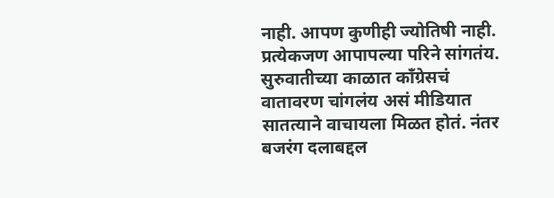नाही. आपण कुणीही ज्योतिषी नाही. प्रत्येकजण आपापल्या परिने सांगतंय. सुरुवातीच्या काळात काँग्रेसचं वातावरण चांगलंय असं मीडियात सातत्याने वाचायला मिळत होतं. नंतर बजरंग दलाबद्दल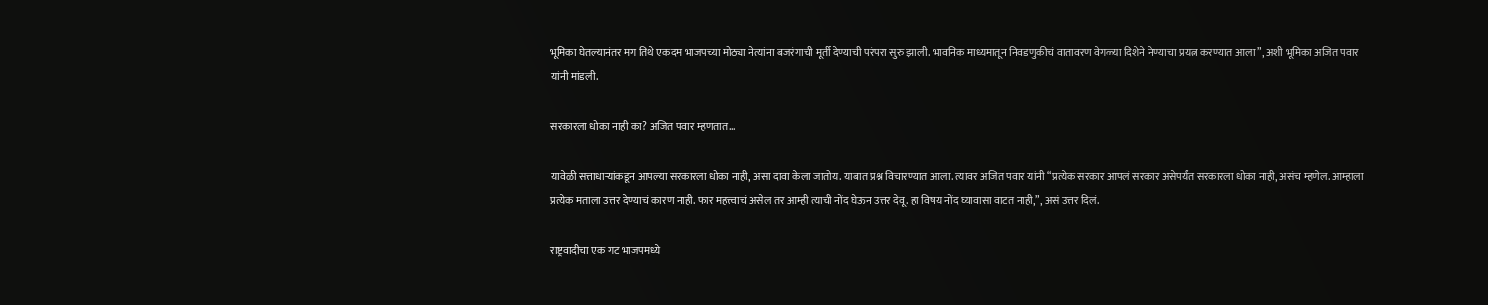भूमिका घेतल्यानंतर मग तिथे एकदम भाजपच्या मोठ्या नेत्यांना बजरंगाची मूर्ती देण्याची परंपरा सुरु झाली. भावनिक माध्यमातून निवडणुकीचं वातावरण वेगळ्या दिशेने नेण्याचा प्रयत्न करण्यात आला”, अशी भूमिका अजित पवार यांनी मांडली.

सरकारला धोका नाही का? अजित पवार म्हणतात…

यावेळी सत्ताधाऱ्यांकडून आपल्या सरकारला धोका नाही, असा दावा केला जातोय. याबात प्रश्न विचारण्यात आला. त्यावर अजित पवार यांनी “प्रत्येक सरकार आपलं सरकार असेपर्यंत सरकारला धोका नाही, असंच म्हणेल. आम्हाला प्रत्येक मताला उत्तर देण्याचं कारण नाही. फार महत्त्वाचं असेल तर आम्ही त्याची नोंद घेऊन उत्तर देवू. हा विषय नोंद घ्यावासा वाटत नाही,”, असं उत्तर दिलं.

राष्ट्रवादीचा एक गट भाजपमध्ये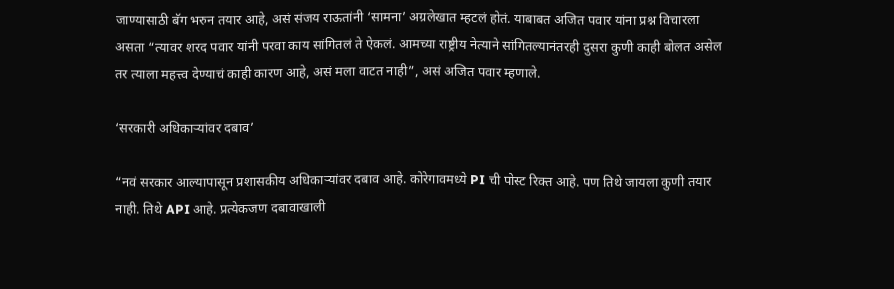जाण्यासाठी बॅग भरुन तयार आहे, असं संजय राऊतांनी ‘सामना’ अग्रलेखात म्हटलं होतं. याबाबत अजित पवार यांना प्रश्न विचारला असता “त्यावर शरद पवार यांनी परवा काय सांगितलं ते ऐकलं. आमच्या राष्ट्रीय नेत्याने सांगितल्यानंतरही दुसरा कुणी काही बोलत असेल तर त्याला महत्त्व देण्याचं काही कारण आहे, असं मला वाटत नाही”, असं अजित पवार म्हणाले.

‘सरकारी अधिकाऱ्यांवर दबाव’

“नवं सरकार आल्यापासून प्रशासकीय अधिकाऱ्यांवर दबाव आहे. कोरेगावमध्ये PI ची पोस्ट रिक्त आहे. पण तिथे जायला कुणी तयार नाही. तिथे API आहे. प्रत्येकजण दबावाखाली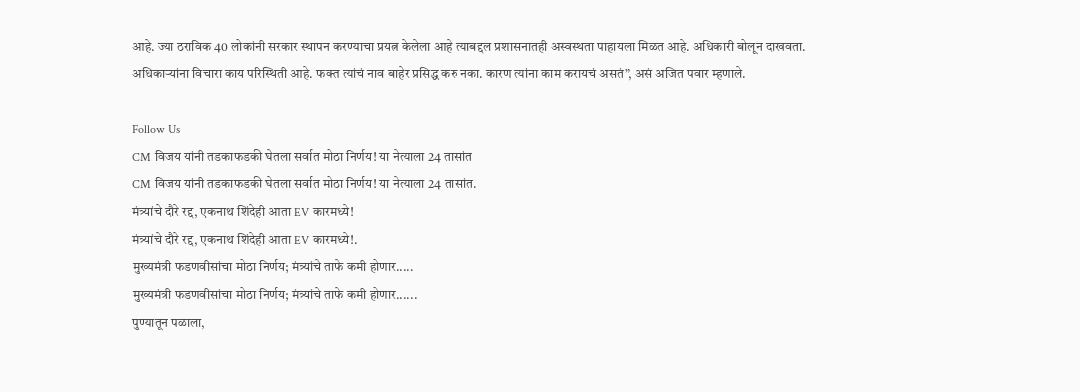आहे. ज्या ठराविक 40 लोकांनी सरकार स्थापन करण्याचा प्रयत्न केलेला आहे त्याबद्दल प्रशासनातही अस्वस्थता पाहायला मिळत आहे. अधिकारी बोलून दाखवता. अधिकाऱ्यांना विचारा काय परिस्थिती आहे. फक्त त्यांचं नाव बाहेर प्रसिद्ध करु नका. कारण त्यांना काम करायचं असतं”, असं अजित पवार म्हणाले.

Follow Us
CM विजय यांनी तडकाफडकी घेतला सर्वात मोठा निर्णय! या नेत्याला 24 तासांत
CM विजय यांनी तडकाफडकी घेतला सर्वात मोठा निर्णय! या नेत्याला 24 तासांत.
मंत्र्यांचे दौरे रद्द, एकनाथ शिंदेही आता EV कारमध्ये!
मंत्र्यांचे दौरे रद्द, एकनाथ शिंदेही आता EV कारमध्ये!.
मुख्यमंत्री फडणवीसांचा मोठा निर्णय; मंत्र्यांचे ताफे कमी होणार.....
मुख्यमंत्री फडणवीसांचा मोठा निर्णय; मंत्र्यांचे ताफे कमी होणार......
पुण्यातून पळाला,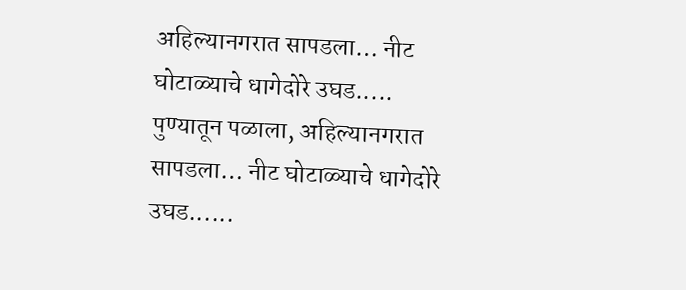अहिल्यानगरात सापडला… नीट घोटाळ्याचे धागेदोरे उघड.....
पुण्यातून पळाला, अहिल्यानगरात सापडला… नीट घोटाळ्याचे धागेदोरे उघड......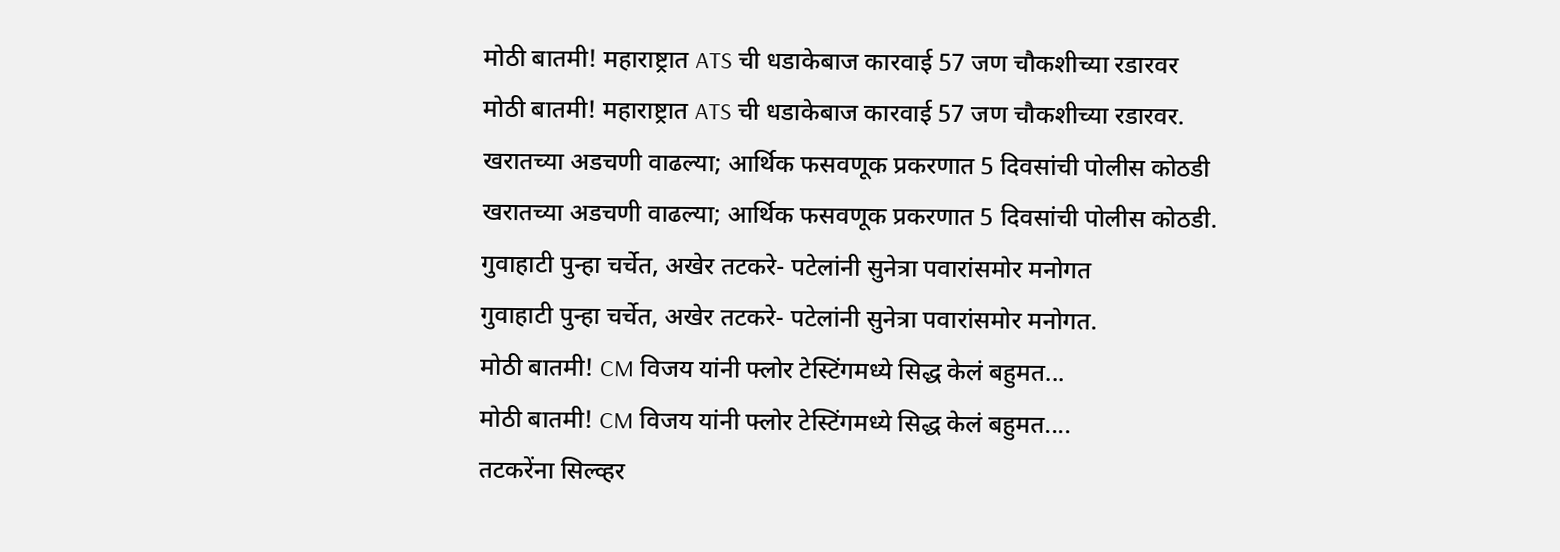मोठी बातमी! महाराष्ट्रात ATS ची धडाकेबाज कारवाई 57 जण चौकशीच्या रडारवर
मोठी बातमी! महाराष्ट्रात ATS ची धडाकेबाज कारवाई 57 जण चौकशीच्या रडारवर.
खरातच्या अडचणी वाढल्या; आर्थिक फसवणूक प्रकरणात 5 दिवसांची पोलीस कोठडी
खरातच्या अडचणी वाढल्या; आर्थिक फसवणूक प्रकरणात 5 दिवसांची पोलीस कोठडी.
गुवाहाटी पुन्हा चर्चेत, अखेर तटकरे- पटेलांनी सुनेत्रा पवारांसमोर मनोगत
गुवाहाटी पुन्हा चर्चेत, अखेर तटकरे- पटेलांनी सुनेत्रा पवारांसमोर मनोगत.
मोठी बातमी! CM विजय यांनी फ्लोर टेस्टिंगमध्ये सिद्ध केलं बहुमत...
मोठी बातमी! CM विजय यांनी फ्लोर टेस्टिंगमध्ये सिद्ध केलं बहुमत....
तटकरेंना सिल्व्हर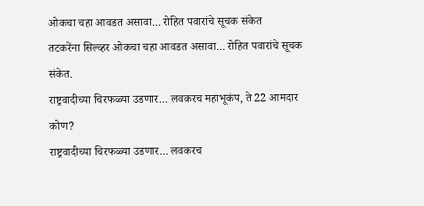ओकचा चहा आवडत असावा... रोहित पवारांचे सूचक संकेत
तटकरेंना सिल्व्हर ओकचा चहा आवडत असावा... रोहित पवारांचे सूचक संकेत.
राष्ट्रवादीच्या चिरफळ्या उडणार... लवकरच महाभूकंप, ते 22 आमदार कोण?
राष्ट्रवादीच्या चिरफळ्या उडणार... लवकरच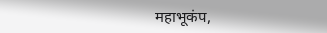महाभूकंप,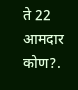ते 22 आमदार कोण?.